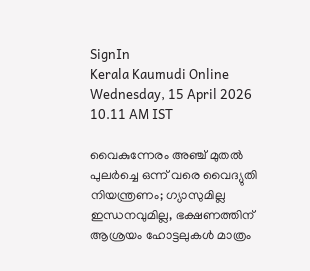SignIn
Kerala Kaumudi Online
Wednesday, 15 April 2026 10.11 AM IST

വൈകുന്നേരം അഞ്ച് മുതല്‍ പുലര്‍ച്ചെ ഒന്ന് വരെ വൈദ്യുതി നിയന്ത്രണം; ഗ്യാസുമില്ല ഇന്ധനവുമില്ല, ഭക്ഷണത്തിന് ആശ്രയം ഹോട്ടലുകള്‍ മാത്രം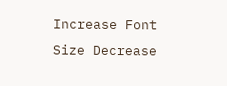Increase Font Size Decrease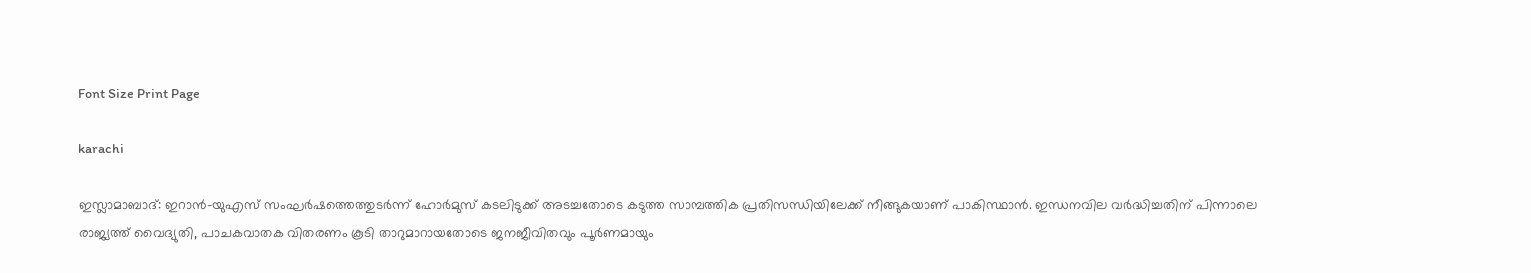Font Size Print Page

karachi

ഇസ്ലാമാബാദ്: ഇറാൻ-യുഎസ് സംഘർഷത്തെത്തുടർന്ന് ഹോർമുസ് കടലിടുക്ക് അടച്ചതോടെ കടുത്ത സാമ്പത്തിക പ്രതിസന്ധിയിലേക്ക് നീങ്ങുകയാണ് പാകിസ്ഥാൻ. ഇന്ധനവില വർദ്ധിച്ചതിന് പിന്നാലെ രാജ്യത്ത് വൈദ്യുതി, പാചകവാതക വിതരണം കൂടി താറുമാറായതോടെ ജനജീവിതവും പൂർണമായും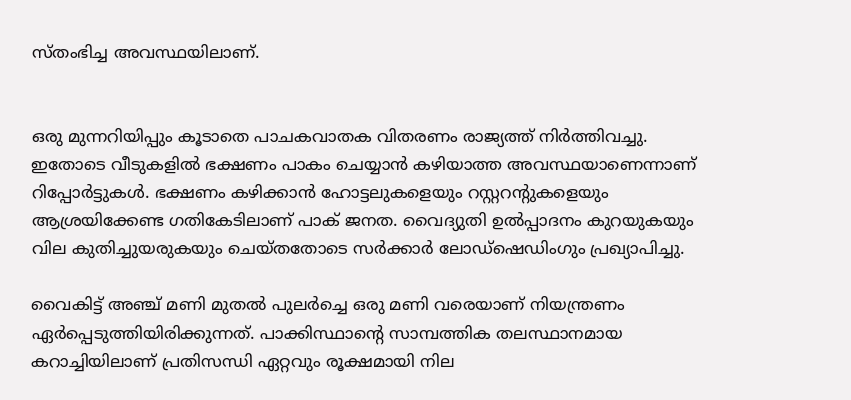സ്തംഭിച്ച അവസ്ഥയിലാണ്.


ഒരു മുന്നറിയിപ്പും കൂടാതെ പാചകവാതക വിതരണം രാജ്യത്ത് നിർത്തിവച്ചു. ഇതോടെ വീടുകളിൽ ഭക്ഷണം പാകം ചെയ്യാൻ കഴിയാത്ത അവസ്ഥയാണെന്നാണ് റിപ്പോർട്ടുകൾ. ഭക്ഷണം കഴിക്കാൻ ഹോട്ടലുകളെയും റസ്റ്ററന്റുകളെയും ആശ്രയിക്കേണ്ട ഗതികേടിലാണ് പാക് ജനത. വൈദ്യുതി ഉൽപ്പാദനം കുറയുകയും വില കുതിച്ചുയരുകയും ചെയ്തതോടെ സർക്കാർ ലോഡ്‌ഷെഡിംഗും പ്രഖ്യാപിച്ചു.

വൈകിട്ട് അഞ്ച് മണി മുതൽ പുലർച്ചെ ഒരു മണി വരെയാണ് നിയന്ത്രണം ഏർപ്പെടുത്തിയിരിക്കുന്നത്. പാക്കിസ്ഥാന്റെ സാമ്പത്തിക തലസ്ഥാനമായ കറാച്ചിയിലാണ് പ്രതിസന്ധി ഏറ്റവും രൂക്ഷമായി നില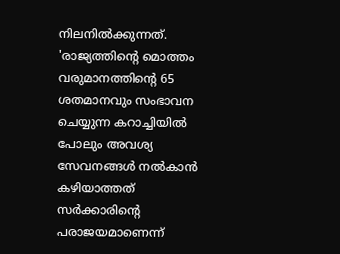നിലനിൽക്കുന്നത്. 'രാജ്യത്തിന്റെ മൊത്തം വരുമാനത്തിന്റെ 65 ശതമാനവും സംഭാവന ചെയ്യുന്ന കറാച്ചിയിൽ പോലും അവശ്യ സേവനങ്ങൾ നൽകാൻ കഴിയാത്തത് സർക്കാരിന്റെ പരാജയമാണെന്ന്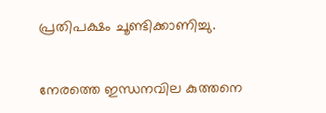പ്രതിപക്ഷം ചൂണ്ടിക്കാണിച്ചു.


നേരത്തെ ഇന്ധനവില കുത്തനെ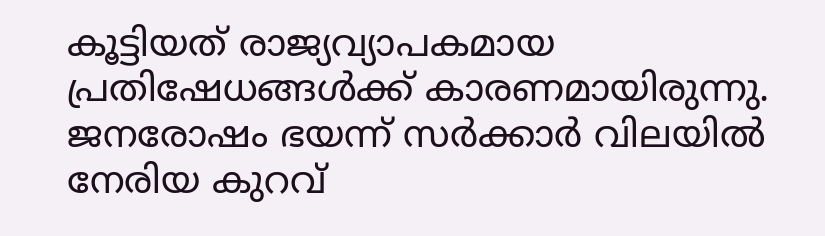കൂട്ടിയത് രാജ്യവ്യാപകമായ പ്രതിഷേധങ്ങൾക്ക് കാരണമായിരുന്നു. ജനരോഷം ഭയന്ന് സർക്കാർ വിലയിൽ നേരിയ കുറവ്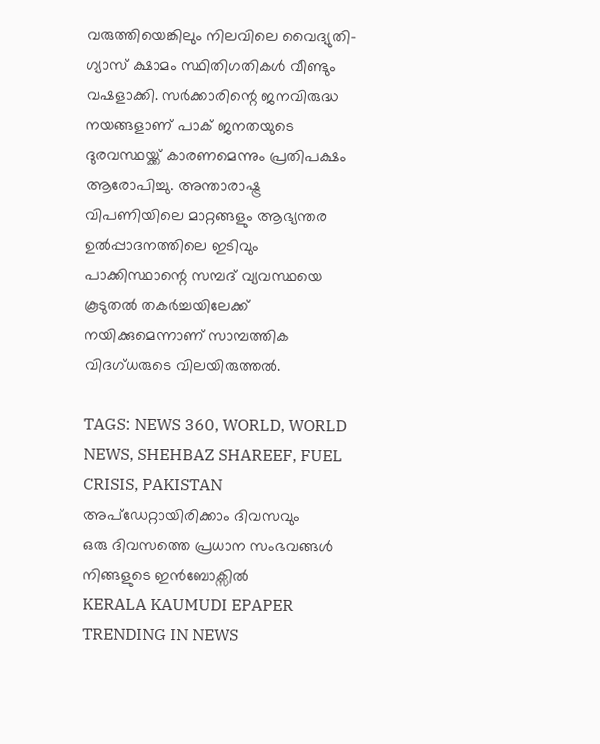വരുത്തിയെങ്കിലും നിലവിലെ വൈദ്യുതി-ഗ്യാസ് ക്ഷാമം സ്ഥിതിഗതികൾ വീണ്ടും വഷളാക്കി. സർക്കാരിന്റെ ജനവിരുദ്ധ നയങ്ങളാണ് പാക് ജനതയുടെ ദുരവസ്ഥയ്ക്ക് കാരണമെന്നും പ്രതിപക്ഷം ആരോപിച്ചു. അന്താരാഷ്ട്ര വിപണിയിലെ മാറ്റങ്ങളും ആഭ്യന്തര ഉൽപ്പാദനത്തിലെ ഇടിവും പാക്കിസ്ഥാന്റെ സമ്പദ് ‌വ്യവസ്ഥയെ കൂടുതൽ തകർച്ചയിലേക്ക് നയിക്കുമെന്നാണ് സാമ്പത്തിക വിദഗ്ധരുടെ വിലയിരുത്തൽ.

TAGS: NEWS 360, WORLD, WORLD NEWS, SHEHBAZ SHAREEF, FUEL CRISIS, PAKISTAN
അപ്ഡേറ്റായിരിക്കാം ദിവസവും
ഒരു ദിവസത്തെ പ്രധാന സംഭവങ്ങൾ നിങ്ങളുടെ ഇൻബോക്സിൽ
KERALA KAUMUDI EPAPER
TRENDING IN NEWS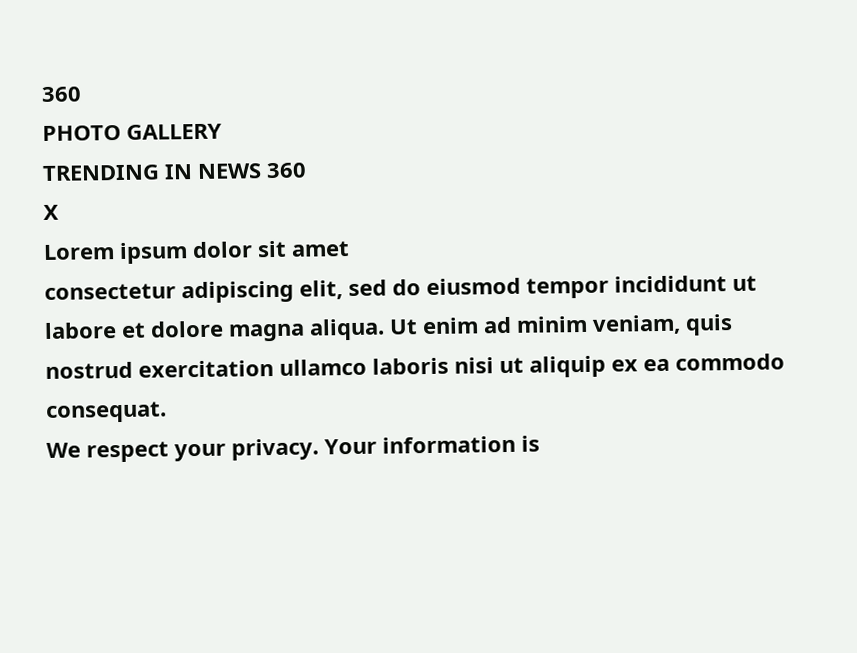360
PHOTO GALLERY
TRENDING IN NEWS 360
X
Lorem ipsum dolor sit amet
consectetur adipiscing elit, sed do eiusmod tempor incididunt ut labore et dolore magna aliqua. Ut enim ad minim veniam, quis nostrud exercitation ullamco laboris nisi ut aliquip ex ea commodo consequat.
We respect your privacy. Your information is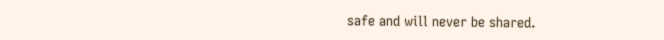safe and will never be shared.